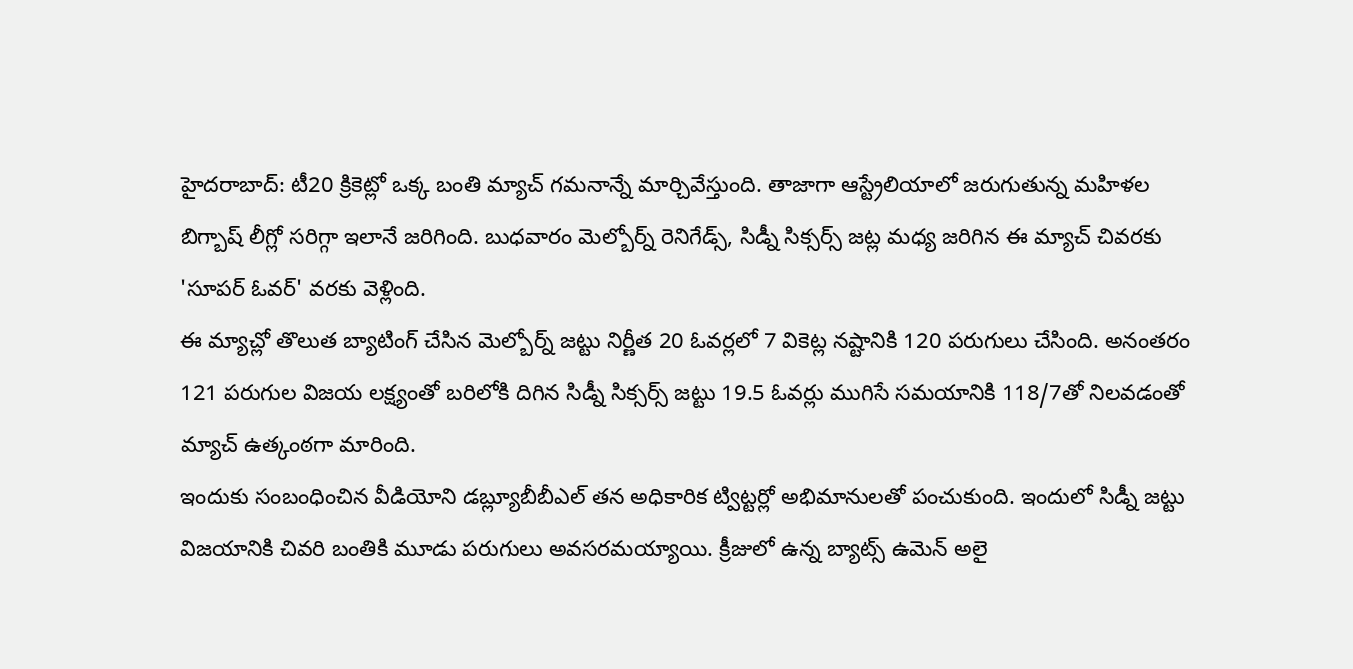హైదరాబాద్: టీ20 క్రికెట్లో ఒక్క బంతి మ్యాచ్ గమనాన్నే మార్చివేస్తుంది. తాజాగా ఆస్ట్రేలియాలో జరుగుతున్న మహిళల బిగ్బాష్ లీగ్లో సరిగ్గా ఇలానే జరిగింది. బుధవారం మెల్బోర్న్ రెనిగేడ్స్, సిడ్నీ సిక్సర్స్ జట్ల మధ్య జరిగిన ఈ మ్యాచ్ చివరకు 'సూపర్ ఓవర్' వరకు వెళ్లింది.
ఈ మ్యాచ్లో తొలుత బ్యాటింగ్ చేసిన మెల్బోర్న్ జట్టు నిర్ణీత 20 ఓవర్లలో 7 వికెట్ల నష్టానికి 120 పరుగులు చేసింది. అనంతరం 121 పరుగుల విజయ లక్ష్యంతో బరిలోకి దిగిన సిడ్నీ సిక్సర్స్ జట్టు 19.5 ఓవర్లు ముగిసే సమయానికి 118/7తో నిలవడంతో మ్యాచ్ ఉత్కంఠగా మారింది.
ఇందుకు సంబంధించిన వీడియోని డబ్ల్యూబీబీఎల్ తన అధికారిక ట్విట్టర్లో అభిమానులతో పంచుకుంది. ఇందులో సిడ్నీ జట్టు విజయానికి చివరి బంతికి మూడు పరుగులు అవసరమయ్యాయి. క్రీజులో ఉన్న బ్యాట్స్ ఉమెన్ అలై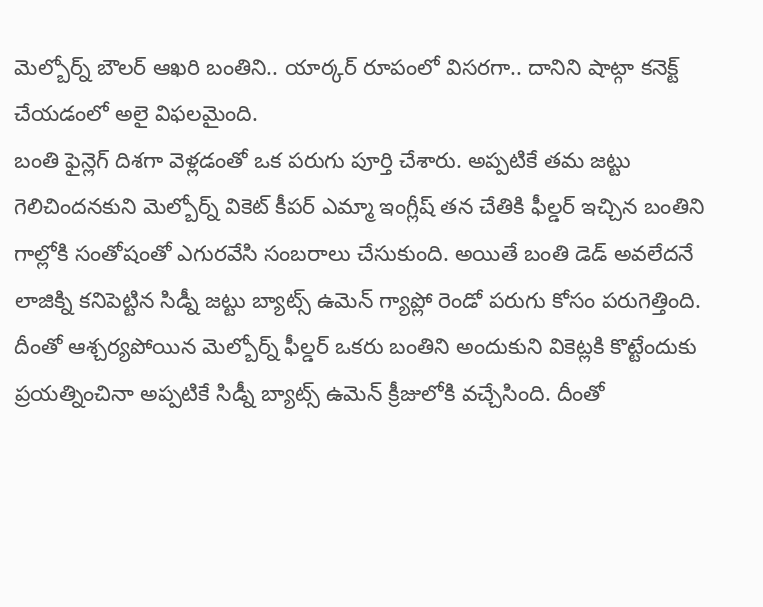మెల్బోర్న్ బౌలర్ ఆఖరి బంతిని.. యార్కర్ రూపంలో విసరగా.. దానిని షాట్గా కనెక్ట్ చేయడంలో అలై విఫలమైంది.
బంతి ఫైన్లెగ్ దిశగా వెళ్లడంతో ఒక పరుగు పూర్తి చేశారు. అప్పటికే తమ జట్టు గెలిచిందనకుని మెల్బోర్న్ వికెట్ కీపర్ ఎమ్మా ఇంగ్లీష్ తన చేతికి ఫీల్డర్ ఇచ్చిన బంతిని గాల్లోకి సంతోషంతో ఎగురవేసి సంబరాలు చేసుకుంది. అయితే బంతి డెడ్ అవలేదనే లాజిక్ని కనిపెట్టిన సిడ్నీ జట్టు బ్యాట్స్ ఉమెన్ గ్యాప్లో రెండో పరుగు కోసం పరుగెత్తింది.
దీంతో ఆశ్చర్యపోయిన మెల్బోర్న్ ఫీల్డర్ ఒకరు బంతిని అందుకుని వికెట్లకి కొట్టేందుకు ప్రయత్నించినా అప్పటికే సిడ్నీ బ్యాట్స్ ఉమెన్ క్రీజులోకి వచ్చేసింది. దీంతో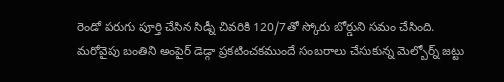రెండో పరుగు పూర్తి చేసిన సిడ్నీ చివరికి 120/7తో స్కోరు బోర్డుని సమం చేసింది.
మరోవైపు బంతిని అంపైర్ డెడ్గా ప్రకటించకముందే సంబరాలు చేసుకున్న మెల్బోర్న్ జట్టు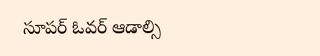సూపర్ ఓవర్ ఆడాల్సి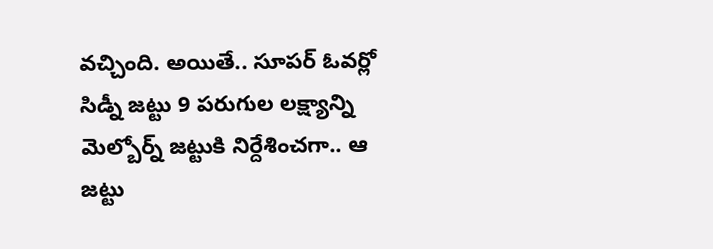వచ్చింది. అయితే.. సూపర్ ఓవర్లో సిడ్నీ జట్టు 9 పరుగుల లక్ష్యాన్ని మెల్బోర్న్ జట్టుకి నిర్దేశించగా.. ఆ జట్టు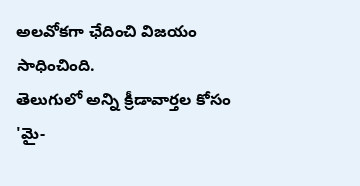అలవోకగా ఛేదించి విజయం సాధించింది.
తెలుగులో అన్ని క్రీడావార్తల కోసం 'మై-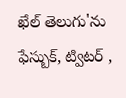ఖేల్ తెలుగు'ను ఫేస్బుక్, ట్విటర్ ,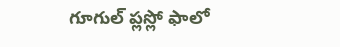గూగుల్ ప్లస్లో ఫాలో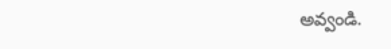అవ్వండి.